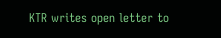KTR writes open letter to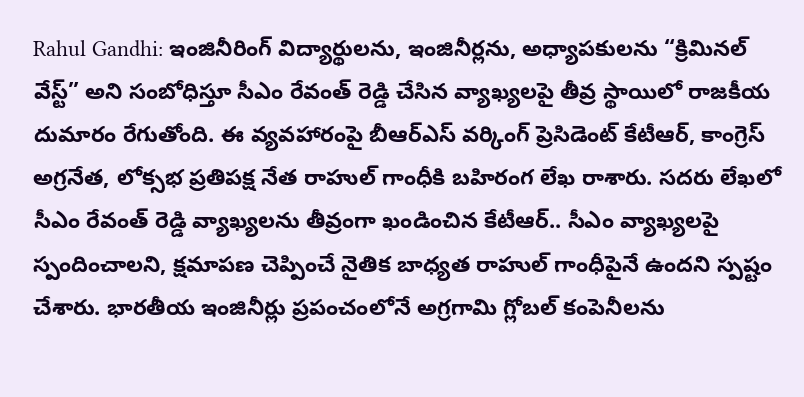Rahul Gandhi: ఇంజినీరింగ్ విద్యార్థులను, ఇంజినీర్లను, అధ్యాపకులను “క్రిమినల్ వేస్ట్” అని సంబోధిస్తూ సీఎం రేవంత్ రెడ్డి చేసిన వ్యాఖ్యలపై తీవ్ర స్థాయిలో రాజకీయ దుమారం రేగుతోంది. ఈ వ్యవహారంపై బీఆర్ఎస్ వర్కింగ్ ప్రెసిడెంట్ కేటీఆర్, కాంగ్రెస్ అగ్రనేత, లోక్సభ ప్రతిపక్ష నేత రాహుల్ గాంధీకి బహిరంగ లేఖ రాశారు. సదరు లేఖలో సీఎం రేవంత్ రెడ్డి వ్యాఖ్యలను తీవ్రంగా ఖండించిన కేటీఆర్.. సీఎం వ్యాఖ్యలపై స్పందించాలని, క్షమాపణ చెప్పించే నైతిక బాధ్యత రాహుల్ గాంధీపైనే ఉందని స్పష్టం చేశారు. భారతీయ ఇంజినీర్లు ప్రపంచంలోనే అగ్రగామి గ్లోబల్ కంపెనీలను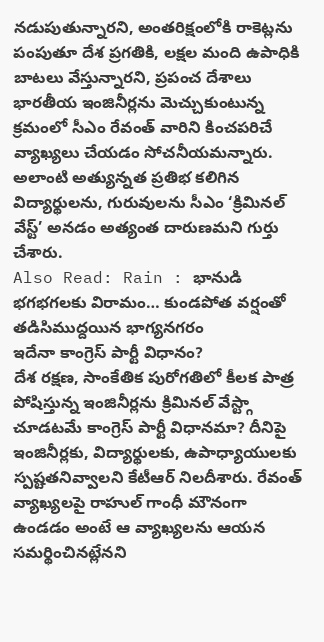నడుపుతున్నారని, అంతరిక్షంలోకి రాకెట్లను పంపుతూ దేశ ప్రగతికి, లక్షల మంది ఉపాధికి బాటలు వేస్తున్నారని, ప్రపంచ దేశాలు భారతీయ ఇంజినీర్లను మెచ్చుకుంటున్న క్రమంలో సీఎం రేవంత్ వారిని కించపరిచే వ్యాఖ్యలు చేయడం సోచనీయమన్నారు. అలాంటి అత్యున్నత ప్రతిభ కలిగిన విద్యార్థులను, గురువులను సీఎం ‘క్రిమినల్ వేస్ట్’ అనడం అత్యంత దారుణమని గుర్తు చేశారు.
Also Read: Rain : భానుడి భగభగలకు విరామం… కుండపోత వర్షంతో తడిసిముద్దయిన భాగ్యనగరం
ఇదేనా కాంగ్రెస్ పార్టీ విధానం?
దేశ రక్షణ, సాంకేతిక పురోగతిలో కీలక పాత్ర పోషిస్తున్న ఇంజినీర్లను క్రిమినల్ వేస్ట్గా చూడటమే కాంగ్రెస్ పార్టీ విధానమా? దీనిపై ఇంజినీర్లకు, విద్యార్థులకు, ఉపాధ్యాయులకు స్పష్టతనివ్వాలని కేటీఆర్ నిలదీశారు. రేవంత్ వ్యాఖ్యలపై రాహుల్ గాంధీ మౌనంగా ఉండడం అంటే ఆ వ్యాఖ్యలను ఆయన సమర్థించినట్లేనని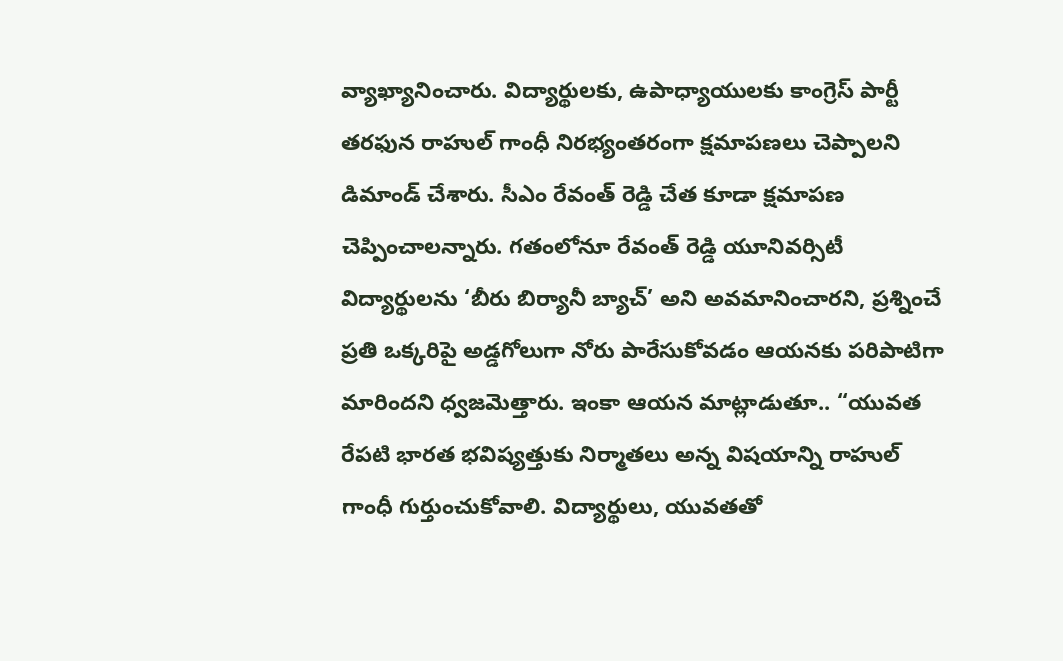వ్యాఖ్యానించారు. విద్యార్థులకు, ఉపాధ్యాయులకు కాంగ్రెస్ పార్టీ తరఫున రాహుల్ గాంధీ నిరభ్యంతరంగా క్షమాపణలు చెప్పాలని డిమాండ్ చేశారు. సీఎం రేవంత్ రెడ్డి చేత కూడా క్షమాపణ చెప్పించాలన్నారు. గతంలోనూ రేవంత్ రెడ్డి యూనివర్సిటీ విద్యార్థులను ‘బీరు బిర్యానీ బ్యాచ్’ అని అవమానించారని, ప్రశ్నించే ప్రతి ఒక్కరిపై అడ్డగోలుగా నోరు పారేసుకోవడం ఆయనకు పరిపాటిగా మారిందని ధ్వజమెత్తారు. ఇంకా ఆయన మాట్లాడుతూ.. “యువత రేపటి భారత భవిష్యత్తుకు నిర్మాతలు అన్న విషయాన్ని రాహుల్ గాంధీ గుర్తుంచుకోవాలి. విద్యార్థులు, యువతతో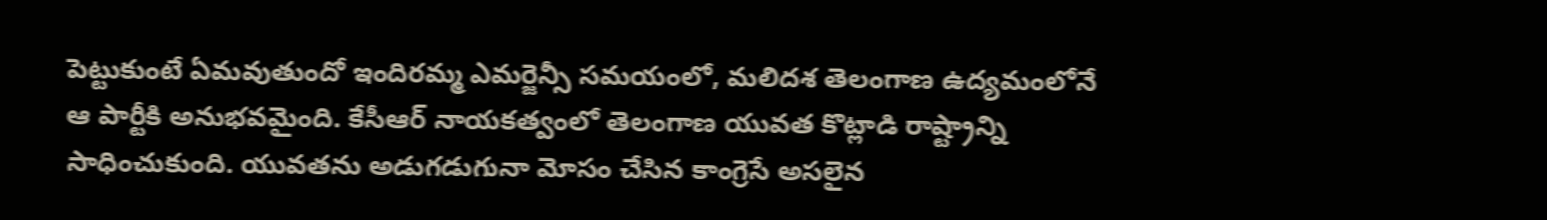పెట్టుకుంటే ఏమవుతుందో ఇందిరమ్మ ఎమర్జెన్సీ సమయంలో, మలిదశ తెలంగాణ ఉద్యమంలోనే ఆ పార్టీకి అనుభవమైంది. కేసీఆర్ నాయకత్వంలో తెలంగాణ యువత కొట్లాడి రాష్ట్రాన్ని సాధించుకుంది. యువతను అడుగడుగునా మోసం చేసిన కాంగ్రెసే అసలైన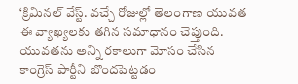‘క్రిమినల్ వేస్ట్. వచ్చే రోజుల్లో తెలంగాణ యువత ఈ వ్యాఖ్యలకు తగిన సమాధానం చెప్తుంది. యువతను అన్ని రకాలుగా మోసం చేసిన కాంగ్రెస్ పార్టీని బొందపెట్టడం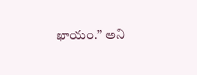ఖాయం.” అని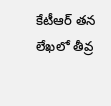కేటీఆర్ తన లేఖలో తీవ్ర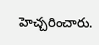హెచ్చరించారు.